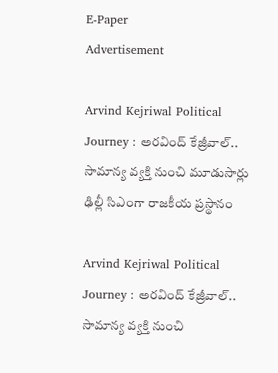E-Paper
Advertisement

Arvind Kejriwal Political Journey : అరవింద్ కేజ్రీవాల్.. సామాన్య వ్యక్తి నుంచి మూడుసార్లు ఢిల్లీ సిఎంగా రాజకీయ ప్రస్థానం

Arvind Kejriwal Political Journey : అరవింద్ కేజ్రీవాల్.. సామాన్య వ్యక్తి నుంచి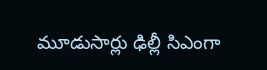మూడుసార్లు ఢిల్లీ సిఎంగా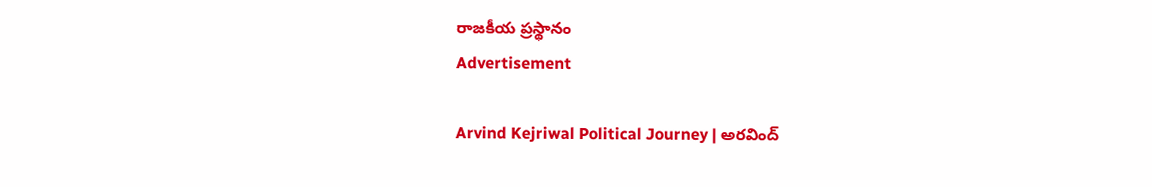రాజకీయ ప్రస్థానం
Advertisement

Arvind Kejriwal Political Journey | అరవింద్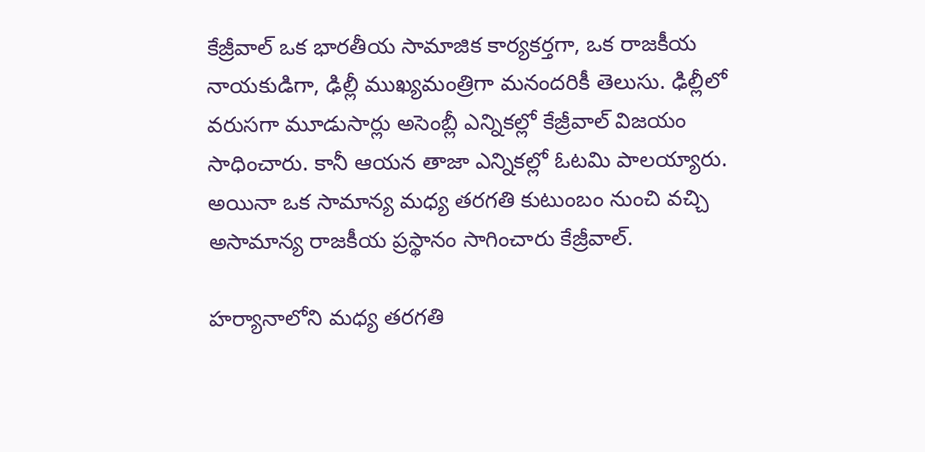కేజ్రీవాల్ ఒక భారతీయ సామాజిక కార్యకర్తగా, ఒక రాజకీయ నాయకుడిగా, ఢిల్లీ ముఖ్యమంత్రిగా మనందరికీ తెలుసు. ఢిల్లీలో వరుసగా మూడుసార్లు అసెంబ్లీ ఎన్నికల్లో కేజ్రీవాల్ విజయం సాధించారు. కానీ ఆయన తాజా ఎన్నికల్లో ఓటమి పాలయ్యారు. అయినా ఒక సామాన్య మధ్య తరగతి కుటుంబం నుంచి వచ్చి అసామాన్య రాజకీయ ప్రస్థానం సాగించారు కేజ్రీవాల్.

హర్యానాలోని మధ్య తరగతి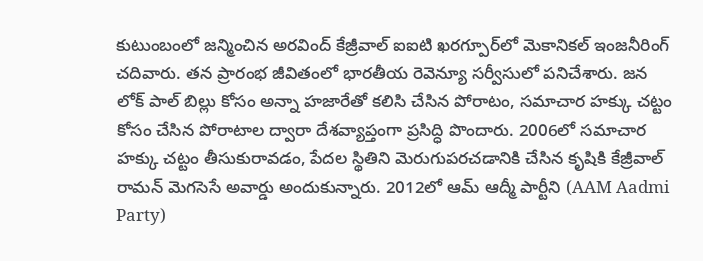కుటుంబంలో జన్మించిన అరవింద్ కేజ్రీవాల్ ఐఐటి ఖరగ్పూర్‌లో మెకానికల్ ఇంజనీరింగ్ చదివారు. తన ప్రారంభ జీవితంలో భారతీయ రెవెన్యూ సర్వీసులో పనిచేశారు. జన లోక్ పాల్ బిల్లు కోసం అన్నా హజారేతో కలిసి చేసిన పోరాటం, సమాచార హక్కు చట్టం కోసం చేసిన పోరాటాల ద్వారా దేశవ్యాప్తంగా ప్రసిద్ధి పొందారు. 2006లో సమాచార హక్కు చట్టం తీసుకురావడం, పేదల స్థితిని మెరుగుపరచడానికి చేసిన కృషికి కేజ్రీవాల్ రామన్ మెగసెసే అవార్డు అందుకున్నారు. 2012లో ఆమ్ ఆద్మీ పార్టీని (AAM Aadmi Party)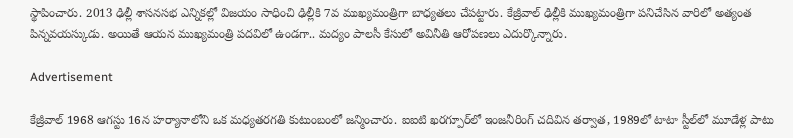స్థాపించారు. 2013 ఢిల్లీ శాసనసభ ఎన్నికల్లో విజయం సాధించి ఢిల్లీకి 7వ ముఖ్యమంత్రిగా బాధ్యతలు చేపట్టారు. కేజ్రీవాల్ ఢిల్లీకి ముఖ్యమంత్రిగా పనిచేసిన వారిలో అత్యంత పిన్నవయస్కుడు. అయితే ఆయన ముఖ్యమంత్రి పదవిలో ఉండగా.. మద్యం పాలసీ కేసులో అవినీతి ఆరోపణలు ఎదుర్కొన్నారు.

Advertisement

కేజ్రీవాల్ 1968 ఆగస్టు 16న హర్యానాలోని ఒక మధ్యతరగతి కుటుంబంలో జన్మించారు. ఐఐటి ఖరగ్పూర్‌లో ఇంజనీరింగ్ చదివిన తర్వాత, 1989లో టాటా స్టీల్‌లో మూడేళ్ల పాటు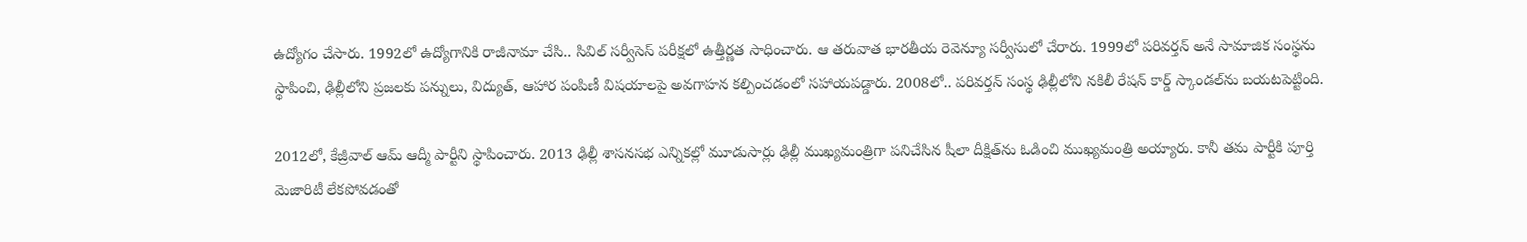ఉద్యోగం చేసారు. 1992లో ఉద్యోగానికి రాజీనామా చేసి.. సివిల్ సర్వీసెస్ పరీక్షలో ఉత్తీర్ణత సాధించారు. ఆ తరువాత భారతీయ రెవెన్యూ సర్వీసులో చేరారు. 1999లో పరివర్తన్ అనే సామాజిక సంస్థను స్థాపించి, ఢిల్లీలోని ప్రజలకు పన్నులు, విద్యుత్, ఆహార పంపిణీ విషయాలపై అవగాహన కల్పించడంలో సహాయపడ్డారు. 2008లో.. పరివర్తన్ సంస్థ ఢిల్లీలోని నకిలీ రేషన్ కార్డ్ స్కాండల్‌ను బయటపెట్టింది.

2012లో, కేజ్రీవాల్ ఆమ్ ఆద్మీ పార్టీని స్థాపించారు. 2013 ఢిల్లీ శాసనసభ ఎన్నికల్లో మూడుసార్లు ఢిల్లీ ముఖ్యమంత్రిగా పనిచేసిన షీలా దీక్షిత్‌ను ఓడించి ముఖ్యమంత్రి అయ్యారు. కానీ తమ పార్టీకి పూర్తి మెజారిటీ లేకపోవడంతో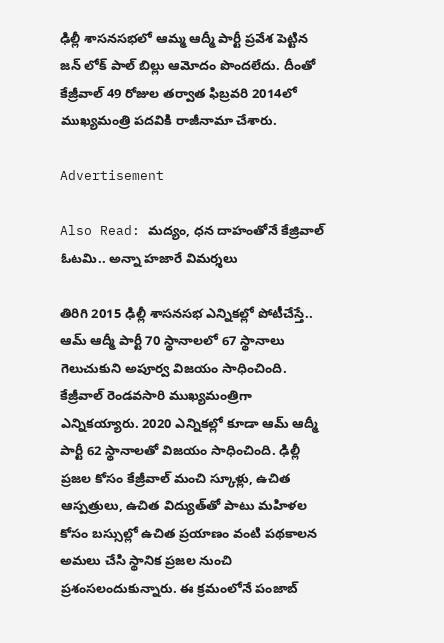ఢిల్లీ శాసనసభలో ఆమ్మ ఆద్మీ పార్టీ ప్రవేశ పెట్టిన జన్ లోక్ పాల్ బిల్లు ఆమోదం పొందలేదు. దీంతో కేజ్రీవాల్ 49 రోజుల తర్వాత ఫిబ్రవరి 2014లో ముఖ్యమంత్రి పదవికి రాజీనామా చేశారు.

Advertisement

Also Read: మద్యం, ధన దాహంతోనే కేజ్రివాల్ ఓటమి.. అన్నా హజారే విమర్శలు

తిరిగి 2015 ఢిల్లీ శాసనసభ ఎన్నికల్లో పోటీచేస్తే.. ఆమ్ ఆద్మీ పార్టీ 70 స్థానాలలో 67 స్థానాలు గెలుచుకుని అపూర్వ విజయం సాధించింది. కేజ్రీవాల్ రెండవసారి ముఖ్యమంత్రిగా ఎన్నికయ్యారు. 2020 ఎన్నికల్లో కూడా ఆమ్ ఆద్మీ పార్టీ 62 స్థానాలతో విజయం సాధించింది. ఢిల్లీ ప్రజల కోసం కేజ్రీవాల్ మంచి స్కూళ్లు, ఉచిత ఆస్పత్రులు, ఉచిత విద్యుత్‌తో పాటు మహిళల కోసం బస్సుల్లో ఉచిత ప్రయాణం వంటి పథకాలన అమలు చేసి స్థానిక ప్రజల నుంచి ప్రశంసలందుకున్నారు. ఈ క్రమంలోనే పంజాబ్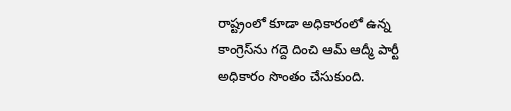రాష్ట్రంలో కూడా అధికారంలో ఉన్న కాంగ్రెస్‌ను గద్దె దించి ఆమ్ ఆద్మీ పార్టీ అధికారం సొంతం చేసుకుంది.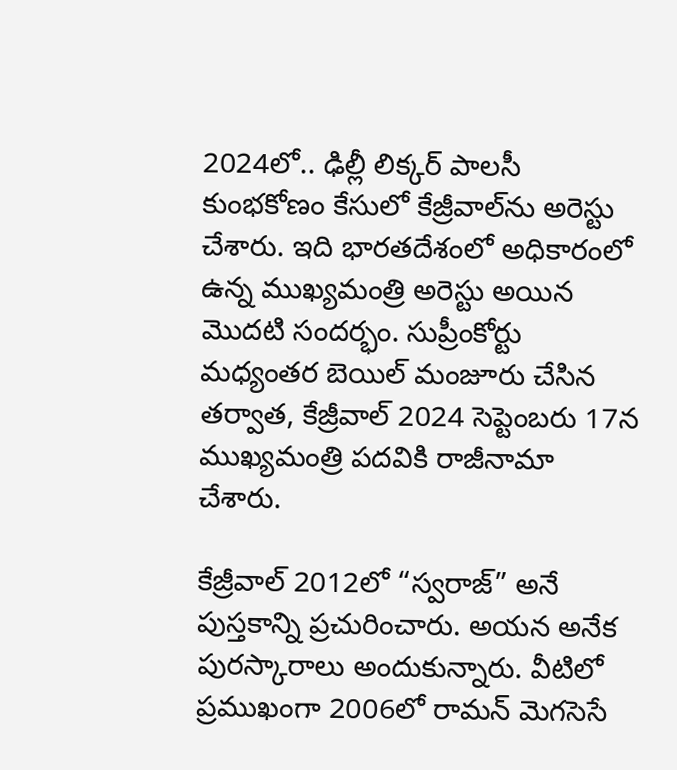2024లో.. ఢిల్లీ లిక్కర్ పాలసీ కుంభకోణం కేసులో కేజ్రీవాల్‌ను అరెస్టు చేశారు. ఇది భారతదేశంలో అధికారంలో ఉన్న ముఖ్యమంత్రి అరెస్టు అయిన మొదటి సందర్భం. సుప్రీంకోర్టు మధ్యంతర బెయిల్ మంజూరు చేసిన తర్వాత, కేజ్రీవాల్ 2024 సెప్టెంబరు 17న ముఖ్యమంత్రి పదవికి రాజీనామా చేశారు.

కేజ్రీవాల్ 2012లో “స్వరాజ్” అనే పుస్తకాన్ని ప్రచురించారు. అయన అనేక పురస్కారాలు అందుకున్నారు. వీటిలో ప్రముఖంగా 2006లో రామన్ మెగసెసే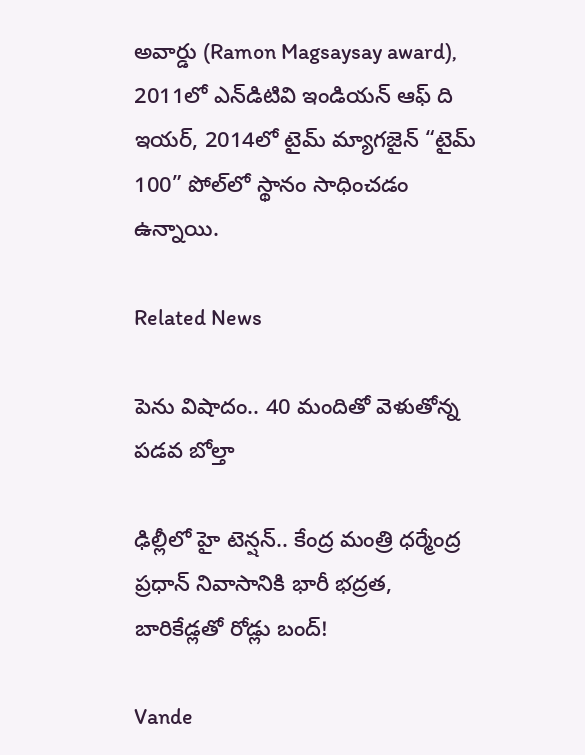అవార్డు (Ramon Magsaysay award), 2011లో ఎన్‌డిటివి ఇండియన్ ఆఫ్ ది ఇయర్, 2014లో టైమ్ మ్యాగజైన్ “టైమ్ 100” పోల్‌లో స్థానం సాధించడం ఉన్నాయి.

Related News

పెను విషాదం.. 40 మందితో వెళుతోన్న ప‌డ‌వ బోల్తా

ఢిల్లీలో హై టెన్షన్.. కేంద్ర మంత్రి ధర్మేంద్ర ప్రధాన్ నివాసానికి భారీ భద్రత, బారికేడ్లతో రోడ్లు బంద్!

Vande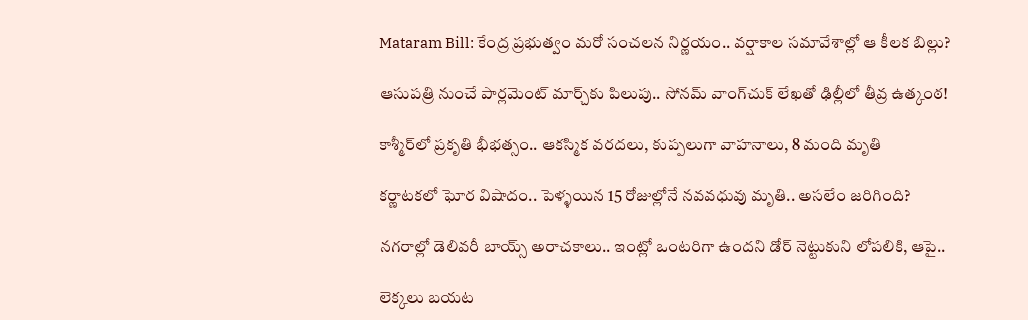Mataram Bill: కేంద్ర ప్రభుత్వం మరో సంచలన నిర్ణయం.. వర్షాకాల సమావేశాల్లో ఆ కీలక బిల్లు?

ఆసుపత్రి నుంచే పార్లమెంట్ మార్చ్‌కు పిలుపు.. సోనమ్ వాంగ్‌చుక్ లేఖతో ఢిల్లీలో తీవ్ర ఉత్కంఠ!

కాశ్మీర్‌లో ప్రకృతి భీభత్సం.. ఆకస్మిక వరదలు, కుప్పలుగా వాహనాలు, 8 మంది మృతి

కర్ణాటకలో ఘోర విషాదం.. పెళ్ళయిన 15 రోజుల్లోనే నవవధువు మృతి.. అసలేం జరిగింది?

నగరాల్లో డెలివరీ బాయ్స్ అరాచకాలు.. ఇంట్లో ఒంటరిగా ఉందని డోర్ నెట్టుకుని లోపలికి, ఆపై..

లెక్కలు బయట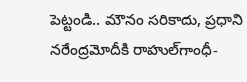పెట్టండి.. మౌనం సరికాదు, ప్రధాని నరేంద్రమోదీకి రాహుల్‌‌గాంధీ-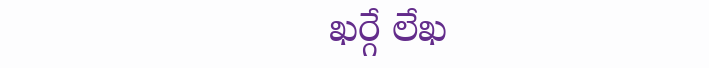ఖర్గే లేఖ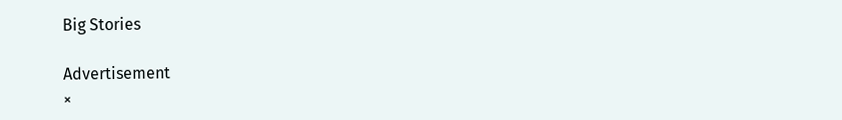Big Stories

Advertisement
×